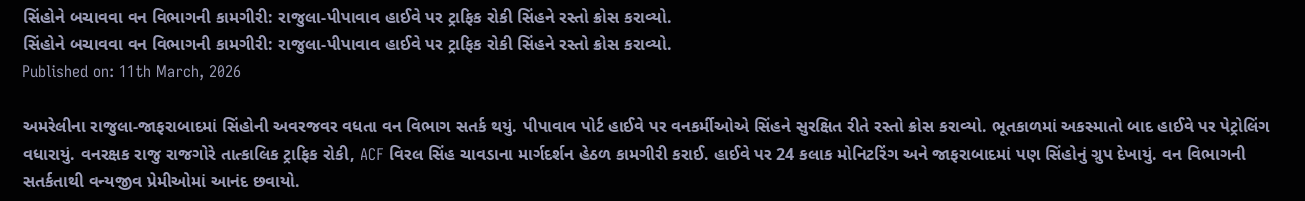સિંહોને બચાવવા વન વિભાગની કામગીરી: રાજુલા-પીપાવાવ હાઈવે પર ટ્રાફિક રોકી સિંહને રસ્તો ક્રોસ કરાવ્યો.
સિંહોને બચાવવા વન વિભાગની કામગીરી: રાજુલા-પીપાવાવ હાઈવે પર ટ્રાફિક રોકી સિંહને રસ્તો ક્રોસ કરાવ્યો.
Published on: 11th March, 2026

અમરેલીના રાજુલા-જાફરાબાદમાં સિંહોની અવરજવર વધતા વન વિભાગ સતર્ક થયું. પીપાવાવ પોર્ટ હાઈવે પર વનકર્મીઓએ સિંહને સુરક્ષિત રીતે રસ્તો ક્રોસ કરાવ્યો. ભૂતકાળમાં અકસ્માતો બાદ હાઈવે પર પેટ્રોલિંગ વધારાયું. વનરક્ષક રાજુ રાજગોરે તાત્કાલિક ટ્રાફિક રોકી, ACF વિરલ સિંહ ચાવડાના માર્ગદર્શન હેઠળ કામગીરી કરાઈ. હાઈવે પર 24 કલાક મોનિટરિંગ અને જાફરાબાદમાં પણ સિંહોનું ગ્રુપ દેખાયું. વન વિભાગની સતર્કતાથી વન્યજીવ પ્રેમીઓમાં આનંદ છવાયો.